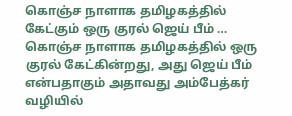கொஞ்ச நாளாக தமிழகத்தில் கேட்கும் ஒரு குரல் ஜெய் பீம் …
கொஞ்ச நாளாக தமிழகத்தில் ஒரு குரல் கேட்கின்றது, அது ஜெய் பீம் என்பதாகும் அதாவது அம்பேத்கர் வழியில்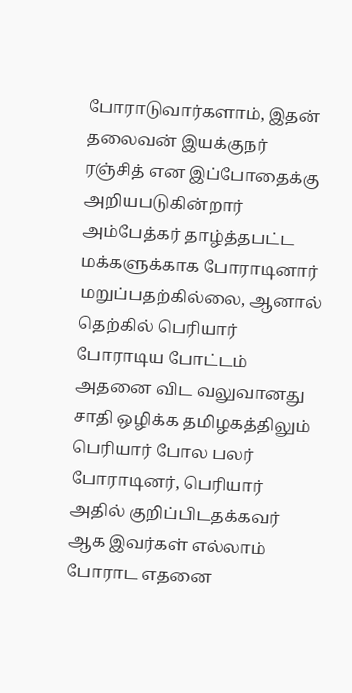போராடுவார்களாம், இதன் தலைவன் இயக்குநர் ரஞ்சித் என இப்போதைக்கு அறியபடுகின்றார் அம்பேத்கர் தாழ்த்தபட்ட மக்களுக்காக போராடினார் மறுப்பதற்கில்லை, ஆனால் தெற்கில் பெரியார் போராடிய போட்டம் அதனை விட வலுவானது சாதி ஒழிக்க தமிழகத்திலும் பெரியார் போல பலர் போராடினர், பெரியார் அதில் குறிப்பிடதக்கவர் ஆக இவர்கள் எல்லாம் போராட எதனை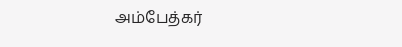அம்பேத்கர்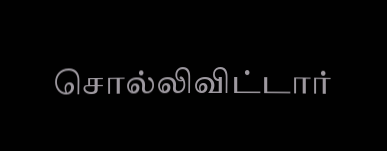சொல்லிவிட்டார்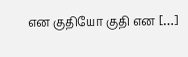என குதியோ குதி என […]